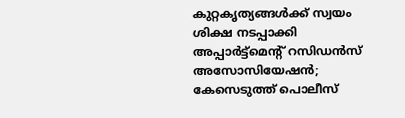കുറ്റകൃത്യങ്ങൾക്ക് സ്വയം ശിക്ഷ നടപ്പാക്കി അപ്പാർട്ട്‌മെന്റ് റസിഡൻസ് അസോസിയേഷൻ; കേസെടുത്ത് പൊലീസ്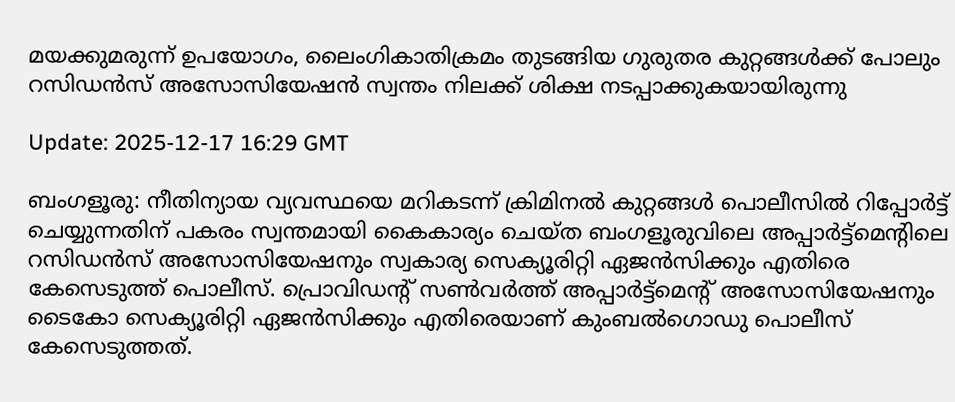മയക്കുമരുന്ന് ഉപയോഗം, ലൈംഗികാതിക്രമം തുടങ്ങിയ ഗുരുതര കുറ്റങ്ങൾക്ക് പോലും റസിഡൻസ് അസോസിയേഷൻ സ്വന്തം നിലക്ക് ശിക്ഷ നടപ്പാക്കുകയായിരുന്നു

Update: 2025-12-17 16:29 GMT

ബംഗളൂരു: നീതിന്യായ വ്യവസ്ഥയെ മറികടന്ന് ക്രിമിനൽ കുറ്റങ്ങൾ പൊലീസിൽ റിപ്പോർട്ട് ചെയ്യുന്നതിന് പകരം സ്വന്തമായി കൈകാര്യം ചെയ്ത ബംഗളൂരുവിലെ അപ്പാർട്ട്‌മെന്റിലെ റസിഡൻസ് അസോസിയേഷനും സ്വകാര്യ സെക്യൂരിറ്റി ഏജൻസിക്കും എതിരെ കേസെടുത്ത് പൊലീസ്. പ്രൊവിഡന്റ് സൺവർത്ത് അപ്പാർട്ട്‌മെന്റ് അസോസിയേഷനും ടൈകോ സെക്യൂരിറ്റി ഏജൻസിക്കും എതിരെയാണ് കുംബൽഗൊഡു പൊലീസ് കേസെടുത്തത്.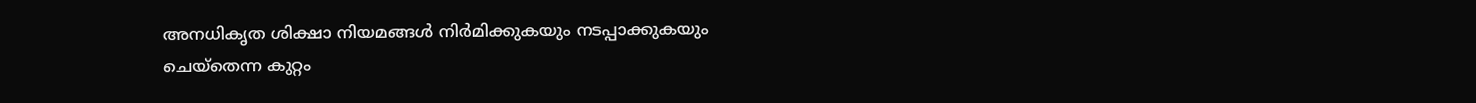അനധികൃത ശിക്ഷാ നിയമങ്ങൾ നിർമിക്കുകയും നടപ്പാക്കുകയും ചെയ്‌തെന്ന കുറ്റം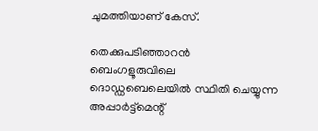ചുമത്തിയാണ് കേസ്.

തെക്കുപടിഞ്ഞാറൻ ബെംഗളൂരുവിലെ ദൊഡ്ഡബെലെയിൽ സ്ഥിതി ചെയ്യുന്ന അപ്പാർട്ട്‌മെന്റ്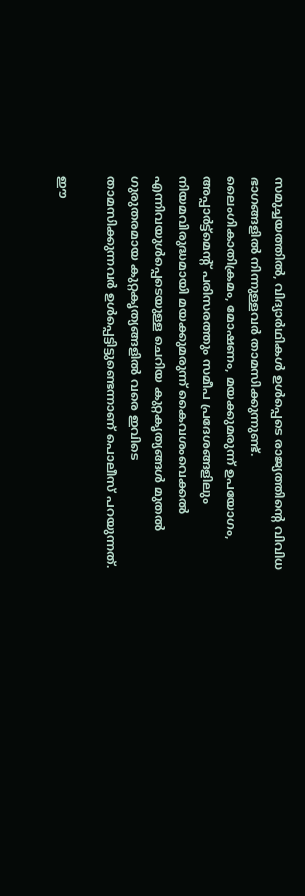സമുച്ചയത്തിൽ, വിദ്യാർഥികൾ ഉൾപ്പെടെ രാജ്യത്തിന്റെ വിവിധ ഭാഗങ്ങളിൽ നിന്നുള്ളവർ താമസിക്കുന്നുണ്ട്. ലൈംഗികാതിക്രമം, മോഷണം, മയക്കുമരുന്ന് ഉപയോഗം, അപ്പാർട്ട്‌മെന്റ് പരിസരത്തും സമീപ പ്രദേശങ്ങളിലും നിയമവിരുദ്ധമായി മയക്കുമരുന്ന് കൈവശംവെക്കൽ എന്നിവയുൾപ്പെടെയുള്ള ചെറിയ കുറ്റകൃത്യങ്ങൾ മുതൽ ഗുരുതരമായ കുറ്റകൃത്യങ്ങളിൽ വരെ ഇവിടെ താമസിക്കുന്നവർ ഉൾപ്പെട്ടിട്ടുണ്ടെന്നാണ് പൊലീസ് പറയുന്നത്.

ഈ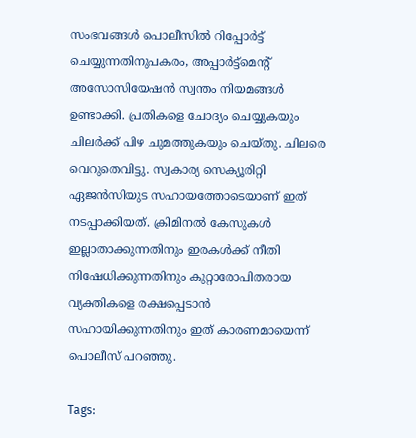സംഭവങ്ങൾ പൊലീസിൽ റിപ്പോർട്ട് ചെയ്യുന്നതിനുപകരം, അപ്പാർട്ട്‌മെന്റ് അസോസിയേഷൻ സ്വന്തം നിയമങ്ങൾ ഉണ്ടാക്കി. പ്രതികളെ ചോദ്യം ചെയ്യുകയും ചിലർക്ക് പിഴ ചുമത്തുകയും ചെയ്തു. ചിലരെ വെറുതെവിട്ടു. സ്വകാര്യ സെക്യൂരിറ്റി ഏജൻസിയുട സഹായത്തോടെയാണ് ഇത് നടപ്പാക്കിയത്. ക്രിമിനൽ കേസുകൾ ഇല്ലാതാക്കുന്നതിനും ഇരകൾക്ക് നീതി നിഷേധിക്കുന്നതിനും കുറ്റാരോപിതരായ വ്യക്തികളെ രക്ഷപ്പെടാൻ സഹായിക്കുന്നതിനും ഇത് കാരണമായെന്ന് പൊലീസ് പറഞ്ഞു.

Tags: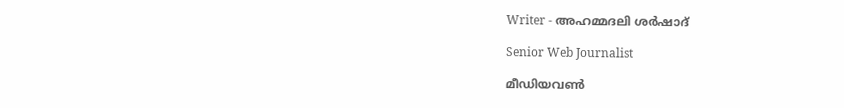Writer - അഹമ്മദലി ശര്‍ഷാദ്

Senior Web Journalist

മീഡിയവൺ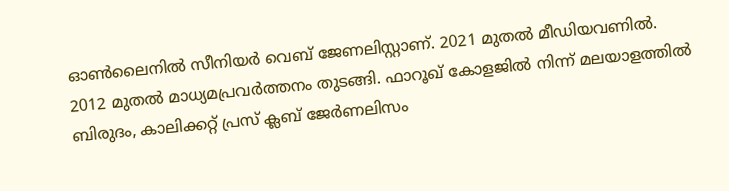ഓൺലൈനിൽ സീനിയർ വെബ് ജേണലിസ്റ്റാണ്. 2021 മുതൽ മീഡിയവണിൽ. 2012 മുതൽ മാധ്യമപ്രവർത്തനം തുടങ്ങി. ഫാറൂഖ് കോളജിൽ നിന്ന് മലയാളത്തിൽ ബിരുദം, കാലിക്കറ്റ് പ്രസ് ക്ലബ് ജേർണലിസം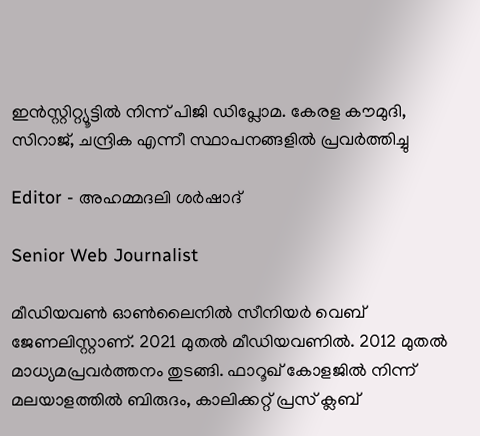ഇൻസ്റ്റിറ്റ്യൂട്ടിൽ നിന്ന് പിജി ഡിപ്ലോമ. കേരള കൗമുദി, സിറാജ്, ചന്ദ്രിക എന്നീ സ്ഥാപനങ്ങളിൽ പ്രവർത്തിച്ചു

Editor - അഹമ്മദലി ശര്‍ഷാദ്

Senior Web Journalist

മീഡിയവൺ ഓൺലൈനിൽ സീനിയർ വെബ് ജേണലിസ്റ്റാണ്. 2021 മുതൽ മീഡിയവണിൽ. 2012 മുതൽ മാധ്യമപ്രവർത്തനം തുടങ്ങി. ഫാറൂഖ് കോളജിൽ നിന്ന് മലയാളത്തിൽ ബിരുദം, കാലിക്കറ്റ് പ്രസ് ക്ലബ്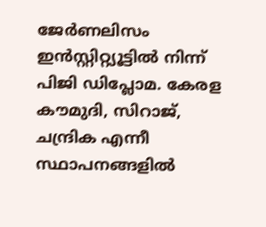ജേർണലിസം ഇൻസ്റ്റിറ്റ്യൂട്ടിൽ നിന്ന് പിജി ഡിപ്ലോമ. കേരള കൗമുദി, സിറാജ്, ചന്ദ്രിക എന്നീ സ്ഥാപനങ്ങളിൽ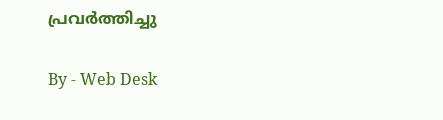പ്രവർത്തിച്ചു

By - Web Desk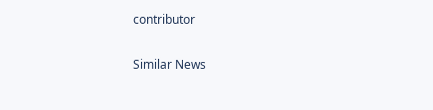contributor

Similar News